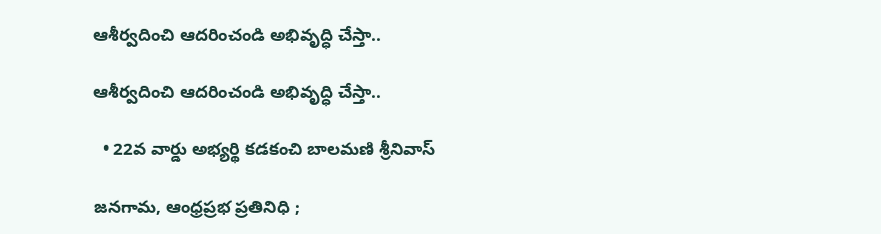ఆశీర్వదించి ఆదరించండి అభివృద్ధి చేస్తా..

ఆశీర్వదించి ఆదరించండి అభివృద్ధి చేస్తా..

  • 22వ వార్డు అభ్యర్థి కడకంచి బాలమణి శ్రీనివాస్

జనగామ, ఆంధ్రప్రభ ప్రతినిధి ;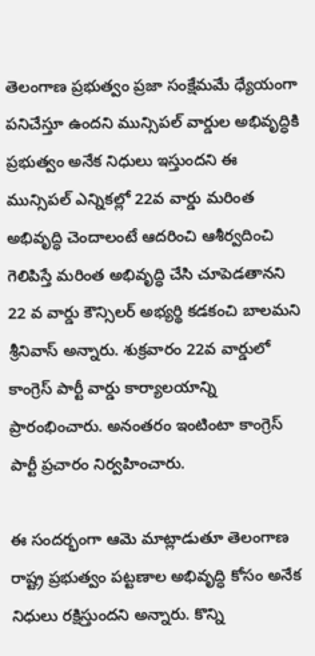తెలంగాణ ప్రభుత్వం ప్రజా సంక్షేమమే ధ్యేయంగా పనిచేస్తూ ఉందని మున్సిపల్ వార్డుల అభివృద్ధికి ప్రభుత్వం అనేక నిధులు ఇస్తుందని ఈ మున్సిపల్ ఎన్నికల్లో 22వ వార్డు మరింత అభివృద్ధి చెందాలంటే ఆదరించి ఆశీర్వదించి గెలిపిస్తే మరింత అభివృద్ధి చేసి చూపెడతానని 22 వ వార్డు కౌన్సిలర్ అభ్యర్థి కడకంచి బాలమని శ్రీనివాస్ అన్నారు. శుక్రవారం 22వ వార్డులో కాంగ్రెస్ పార్టీ వార్డు కార్యాలయాన్ని ప్రారంభించారు. అనంతరం ఇంటింటా కాంగ్రెస్ పార్టీ ప్రచారం నిర్వహించారు.

ఈ సందర్భంగా ఆమె మాట్లాడుతూ తెలంగాణ రాష్ట్ర ప్రభుత్వం పట్టణాల అభివృద్ధి కోసం అనేక నిధులు రక్షిస్తుందని అన్నారు. కొన్ని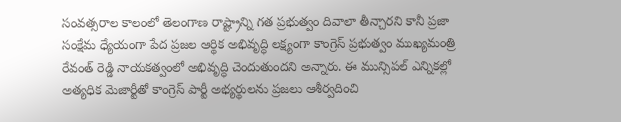సంవత్సరాల కాలంలో తెలంగాణ రాష్ట్రాన్ని గత ప్రభుత్వం దివాలా తీన్చారని కానీ ప్రజా సంక్షేమ ధ్యేయంగా పేద ప్రజల ఆర్థిక అభివృద్ధి లక్ష్యంగా కాంగ్రెస్ ప్రభుత్వం ముఖ్యమంత్రి రేవంత్ రెడ్డి నాయకత్వంలో అభివృద్ధి చెందుతుందని అన్నారు. ఈ మున్సిపల్ ఎన్నికల్లో అత్యధిక మెజార్టీతో కాంగ్రెస్ పార్టీ అభ్యర్థులను ప్రజలు ఆశీర్వదించి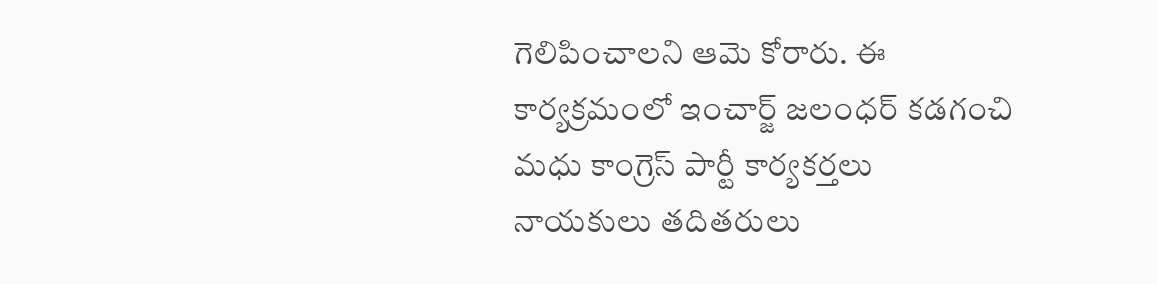గెలిపించాలని ఆమె కోరారు. ఈ కార్యక్రమంలో ఇంచార్జ్ జలంధర్ కడగంచి మధు కాంగ్రెస్ పార్టీ కార్యకర్తలు నాయకులు తదితరులు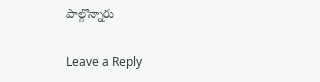పాల్గొన్నారు

Leave a Reply